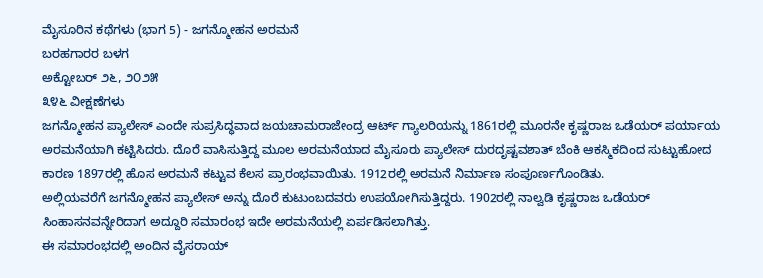ಮೈಸೂರಿನ ಕಥೆಗಳು (ಭಾಗ 5) - ಜಗನ್ಮೋಹನ ಅರಮನೆ
ಬರಹಗಾರರ ಬಳಗ
ಅಕ್ಟೋಬರ್ ೨೬, ೨೦೨೫
೩೪೬ ವೀಕ್ಷಣೆಗಳು
ಜಗನ್ಮೋಹನ ಪ್ಯಾಲೇಸ್ ಎಂದೇ ಸುಪ್ರಸಿದ್ಧವಾದ ಜಯಚಾಮರಾಜೇಂದ್ರ ಆರ್ಟ್ ಗ್ಯಾಲರಿಯನ್ನು 1861ರಲ್ಲಿ ಮೂರನೇ ಕೃಷ್ಣರಾಜ ಒಡೆಯರ್ ಪರ್ಯಾಯ ಅರಮನೆಯಾಗಿ ಕಟ್ಟಿಸಿದರು. ದೊರೆ ವಾಸಿಸುತ್ತಿದ್ದ ಮೂಲ ಅರಮನೆಯಾದ ಮೈಸೂರು ಪ್ಯಾಲೇಸ್ ದುರದೃಷ್ಟವಶಾತ್ ಬೆಂಕಿ ಆಕಸ್ಮಿಕದಿಂದ ಸುಟ್ಟುಹೋದ ಕಾರಣ 1897ರಲ್ಲಿ ಹೊಸ ಅರಮನೆ ಕಟ್ಟುವ ಕೆಲಸ ಪ್ರಾರಂಭವಾಯಿತು. 1912ರಲ್ಲಿ ಅರಮನೆ ನಿರ್ಮಾಣ ಸಂಪೂರ್ಣಗೊಂಡಿತು.
ಅಲ್ಲಿಯವರೆಗೆ ಜಗನ್ಮೋಹನ ಪ್ಯಾಲೇಸ್ ಅನ್ನು ದೊರೆ ಕುಟುಂಬದವರು ಉಪಯೋಗಿಸುತ್ತಿದ್ದರು. 1902ರಲ್ಲಿ ನಾಲ್ವಡಿ ಕೃಷ್ಣರಾಜ ಒಡೆಯರ್ ಸಿಂಹಾಸನವನ್ನೇರಿದಾಗ ಅದ್ದೂರಿ ಸಮಾರಂಭ ಇದೇ ಅರಮನೆಯಲ್ಲಿ ಏರ್ಪಡಿಸಲಾಗಿತ್ತು.
ಈ ಸಮಾರಂಭದಲ್ಲಿ ಅಂದಿನ ವೈಸರಾಯ್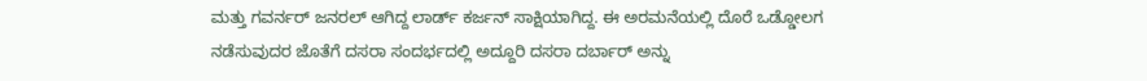ಮತ್ತು ಗವರ್ನರ್ ಜನರಲ್ ಆಗಿದ್ದ ಲಾರ್ಡ್ ಕರ್ಜನ್ ಸಾಕ್ಷಿಯಾಗಿದ್ದ. ಈ ಅರಮನೆಯಲ್ಲಿ ದೊರೆ ಒಡ್ಡೋಲಗ ನಡೆಸುವುದರ ಜೊತೆಗೆ ದಸರಾ ಸಂದರ್ಭದಲ್ಲಿ ಅದ್ದೂರಿ ದಸರಾ ದರ್ಬಾರ್ ಅನ್ನು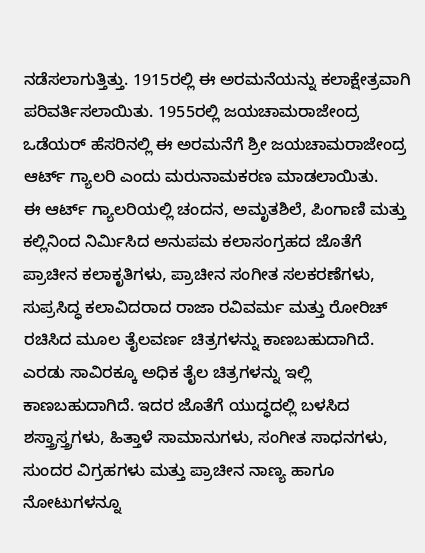ನಡೆಸಲಾಗುತ್ತಿತ್ತು. 1915ರಲ್ಲಿ ಈ ಅರಮನೆಯನ್ನು ಕಲಾಕ್ಷೇತ್ರವಾಗಿ ಪರಿವರ್ತಿಸಲಾಯಿತು. 1955ರಲ್ಲಿ ಜಯಚಾಮರಾಜೇಂದ್ರ ಒಡೆಯರ್ ಹೆಸರಿನಲ್ಲಿ ಈ ಅರಮನೆಗೆ ಶ್ರೀ ಜಯಚಾಮರಾಜೇಂದ್ರ ಆರ್ಟ್ ಗ್ಯಾಲರಿ ಎಂದು ಮರುನಾಮಕರಣ ಮಾಡಲಾಯಿತು.
ಈ ಆರ್ಟ್ ಗ್ಯಾಲರಿಯಲ್ಲಿ ಚಂದನ, ಅಮೃತಶಿಲೆ, ಪಿಂಗಾಣಿ ಮತ್ತು ಕಲ್ಲಿನಿಂದ ನಿರ್ಮಿಸಿದ ಅನುಪಮ ಕಲಾಸಂಗ್ರಹದ ಜೊತೆಗೆ ಪ್ರಾಚೀನ ಕಲಾಕೃತಿಗಳು, ಪ್ರಾಚೀನ ಸಂಗೀತ ಸಲಕರಣೆಗಳು, ಸುಪ್ರಸಿದ್ಧ ಕಲಾವಿದರಾದ ರಾಜಾ ರವಿವರ್ಮ ಮತ್ತು ರೋರಿಚ್ ರಚಿಸಿದ ಮೂಲ ತೈಲವರ್ಣ ಚಿತ್ರಗಳನ್ನು ಕಾಣಬಹುದಾಗಿದೆ. ಎರಡು ಸಾವಿರಕ್ಕೂ ಅಧಿಕ ತೈಲ ಚಿತ್ರಗಳನ್ನು ಇಲ್ಲಿ ಕಾಣಬಹುದಾಗಿದೆ. ಇದರ ಜೊತೆಗೆ ಯುದ್ಧದಲ್ಲಿ ಬಳಸಿದ ಶಸ್ತ್ರಾಸ್ತ್ರಗಳು, ಹಿತ್ತಾಳೆ ಸಾಮಾನುಗಳು, ಸಂಗೀತ ಸಾಧನಗಳು, ಸುಂದರ ವಿಗ್ರಹಗಳು ಮತ್ತು ಪ್ರಾಚೀನ ನಾಣ್ಯ ಹಾಗೂ ನೋಟುಗಳನ್ನೂ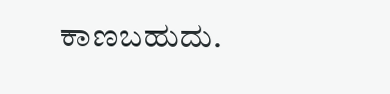ಕಾಣಬಹುದು.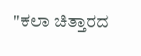"ಕಲಾ ಚಿತ್ತಾರದ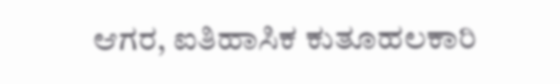ಆಗರ, ಐತಿಹಾಸಿಕ ಕುತೂಹಲಕಾರಿ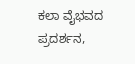ಕಲಾ ವೈಭವದ ಪ್ರದರ್ಶನ,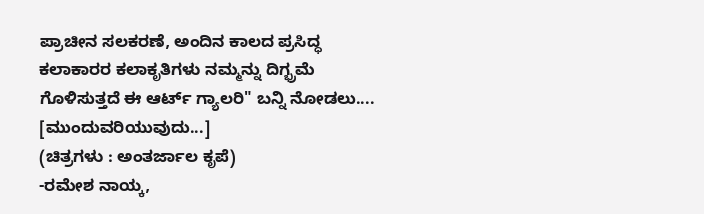ಪ್ರಾಚೀನ ಸಲಕರಣೆ, ಅಂದಿನ ಕಾಲದ ಪ್ರಸಿದ್ಧ ಕಲಾಕಾರರ ಕಲಾಕೃತಿಗಳು ನಮ್ಮನ್ನು ದಿಗ್ಭ್ರಮೆ ಗೊಳಿಸುತ್ತದೆ ಈ ಆರ್ಟ್ ಗ್ಯಾಲರಿ" ಬನ್ನಿ ನೋಡಲು....
[ಮುಂದುವರಿಯುವುದು...]
(ಚಿತ್ರಗಳು : ಅಂತರ್ಜಾಲ ಕೃಪೆ)
-ರಮೇಶ ನಾಯ್ಕ,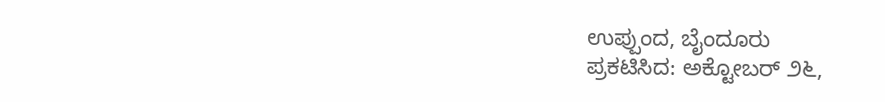ಉಪ್ಪುಂದ, ಬೈಂದೂರು
ಪ್ರಕಟಿಸಿದ: ಅಕ್ಟೋಬರ್ ೨೬,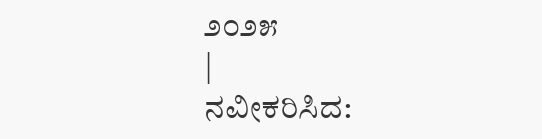೨೦೨೫
|
ನವೀಕರಿಸಿದ: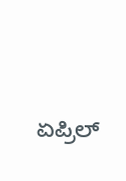ಏಪ್ರಿಲ್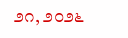೨೧, ೨೦೨೬